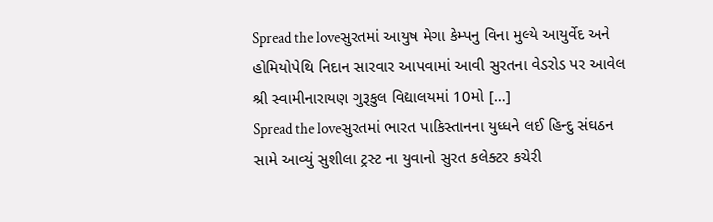Spread the loveસુરતમાં આયુષ મેગા કેમ્પનુ વિના મુલ્યે આયુર્વેદ અને હોમિયોપેથિ નિદાન સારવાર આપવામાં આવી સુરતના વેડરોડ પર આવેલ શ્રી સ્વામીનારાયણ ગુરૂકુલ વિદ્યાલયમાં 10મો […]
Spread the loveસુરતમાં ભારત પાકિસ્તાનના યુધ્ધને લઈ હિન્દુ સંઘઠન સામે આવ્યું સુશીલા ટ્રસ્ટ ના યુવાનો સુરત કલેક્ટર કચેરી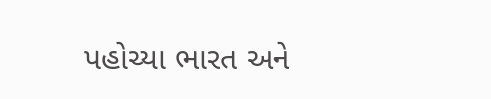પહોચ્યા ભારત અને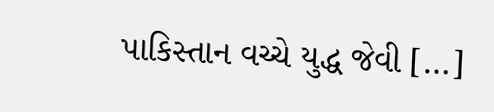પાકિસ્તાન વચ્ચે યુદ્ધ જેવી […]